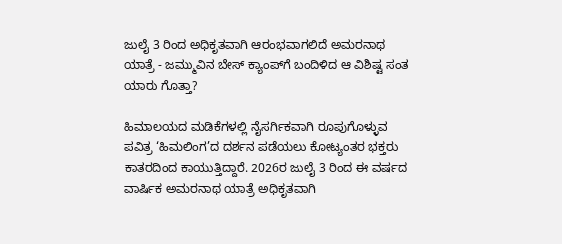ಜುಲೈ 3 ರಿಂದ ಅಧಿಕೃತವಾಗಿ ಆರಂಭವಾಗಲಿದೆ ಅಮರನಾಥ ಯಾತ್ರೆ - ಜಮ್ಮುವಿನ ಬೇಸ್ ಕ್ಯಾಂಪ್‌ಗೆ ಬಂದಿಳಿದ ಆ ವಿಶಿಷ್ಟ ಸಂತ ಯಾರು ಗೊತ್ತಾ?

ಹಿಮಾಲಯದ ಮಡಿಕೆಗಳಲ್ಲಿ ನೈಸರ್ಗಿಕವಾಗಿ ರೂಪುಗೊಳ್ಳುವ ಪವಿತ್ರ ‘ಹಿಮಲಿಂಗ’ದ ದರ್ಶನ ಪಡೆಯಲು ಕೋಟ್ಯಂತರ ಭಕ್ತರು ಕಾತರದಿಂದ ಕಾಯುತ್ತಿದ್ದಾರೆ. 2026ರ ಜುಲೈ 3 ರಿಂದ ಈ ವರ್ಷದ ವಾರ್ಷಿಕ ಅಮರನಾಥ ಯಾತ್ರೆ ಅಧಿಕೃತವಾಗಿ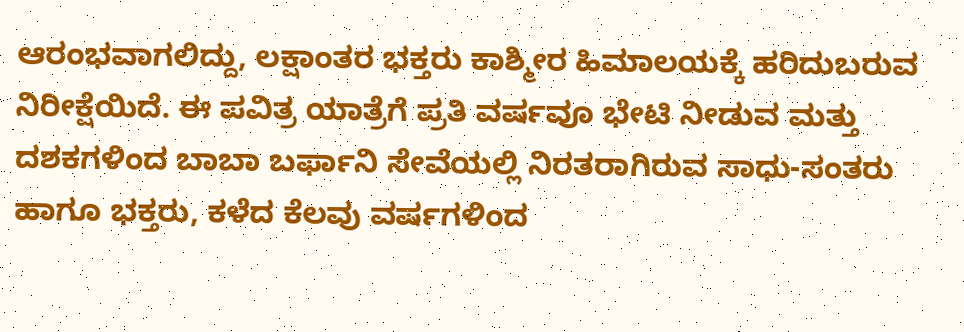ಆರಂಭವಾಗಲಿದ್ದು, ಲಕ್ಷಾಂತರ ಭಕ್ತರು ಕಾಶ್ಮೀರ ಹಿಮಾಲಯಕ್ಕೆ ಹರಿದುಬರುವ ನಿರೀಕ್ಷೆಯಿದೆ. ಈ ಪವಿತ್ರ ಯಾತ್ರೆಗೆ ಪ್ರತಿ ವರ್ಷವೂ ಭೇಟಿ ನೀಡುವ ಮತ್ತು ದಶಕಗಳಿಂದ ಬಾಬಾ ಬರ್ಫಾನಿ ಸೇವೆಯಲ್ಲಿ ನಿರತರಾಗಿರುವ ಸಾಧು-ಸಂತರು ಹಾಗೂ ಭಕ್ತರು, ಕಳೆದ ಕೆಲವು ವರ್ಷಗಳಿಂದ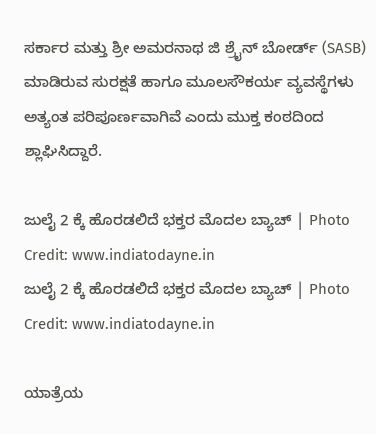ಸರ್ಕಾರ ಮತ್ತು ಶ್ರೀ ಅಮರನಾಥ ಜಿ ಶ್ರೈನ್ ಬೋರ್ಡ್ (SASB) ಮಾಡಿರುವ ಸುರಕ್ಷತೆ ಹಾಗೂ ಮೂಲಸೌಕರ್ಯ ವ್ಯವಸ್ಥೆಗಳು ಅತ್ಯಂತ ಪರಿಪೂರ್ಣವಾಗಿವೆ ಎಂದು ಮುಕ್ತ ಕಂಠದಿಂದ ಶ್ಲಾಘಿಸಿದ್ದಾರೆ.

ಜುಲೈ 2 ಕ್ಕೆ ಹೊರಡಲಿದೆ ಭಕ್ತರ ಮೊದಲ ಬ್ಯಾಚ್ | Photo Credit: www.indiatodayne.in
ಜುಲೈ 2 ಕ್ಕೆ ಹೊರಡಲಿದೆ ಭಕ್ತರ ಮೊದಲ ಬ್ಯಾಚ್ | Photo Credit: www.indiatodayne.in

ಯಾತ್ರೆಯ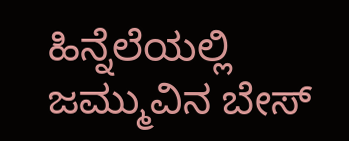ಹಿನ್ನೆಲೆಯಲ್ಲಿ ಜಮ್ಮುವಿನ ಬೇಸ್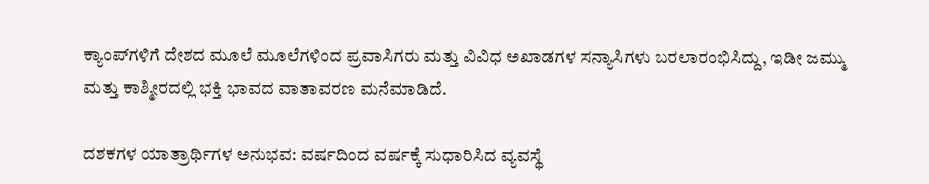ಕ್ಯಾಂಪ್‌ಗಳಿಗೆ ದೇಶದ ಮೂಲೆ ಮೂಲೆಗಳಿಂದ ಪ್ರವಾಸಿಗರು ಮತ್ತು ವಿವಿಧ ಅಖಾಡಗಳ ಸನ್ಯಾಸಿಗಳು ಬರಲಾರಂಭಿಸಿದ್ದು, ಇಡೀ ಜಮ್ಮು ಮತ್ತು ಕಾಶ್ಮೀರದಲ್ಲಿ ಭಕ್ತಿ ಭಾವದ ವಾತಾವರಣ ಮನೆಮಾಡಿದೆ.

ದಶಕಗಳ ಯಾತ್ರಾರ್ಥಿಗಳ ಅನುಭವ: ವರ್ಷದಿಂದ ವರ್ಷಕ್ಕೆ ಸುಧಾರಿಸಿದ ವ್ಯವಸ್ಥೆ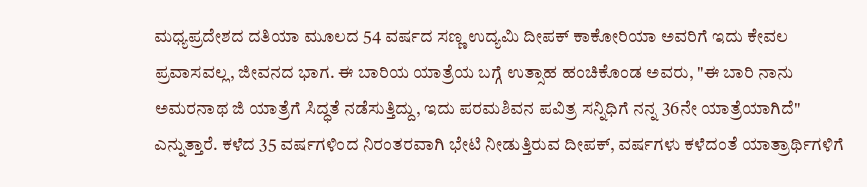ಮಧ್ಯಪ್ರದೇಶದ ದತಿಯಾ ಮೂಲದ 54 ವರ್ಷದ ಸಣ್ಣ ಉದ್ಯಮಿ ದೀಪಕ್ ಕಾಕೋರಿಯಾ ಅವರಿಗೆ ಇದು ಕೇವಲ ಪ್ರವಾಸವಲ್ಲ, ಜೀವನದ ಭಾಗ. ಈ ಬಾರಿಯ ಯಾತ್ರೆಯ ಬಗ್ಗೆ ಉತ್ಸಾಹ ಹಂಚಿಕೊಂಡ ಅವರು, "ಈ ಬಾರಿ ನಾನು ಅಮರನಾಥ ಜಿ ಯಾತ್ರೆಗೆ ಸಿದ್ಧತೆ ನಡೆಸುತ್ತಿದ್ದು, ಇದು ಪರಮಶಿವನ ಪವಿತ್ರ ಸನ್ನಿಧಿಗೆ ನನ್ನ 36ನೇ ಯಾತ್ರೆಯಾಗಿದೆ" ಎನ್ನುತ್ತಾರೆ. ಕಳೆದ 35 ವರ್ಷಗಳಿಂದ ನಿರಂತರವಾಗಿ ಭೇಟಿ ನೀಡುತ್ತಿರುವ ದೀಪಕ್, ವರ್ಷಗಳು ಕಳೆದಂತೆ ಯಾತ್ರಾರ್ಥಿಗಳಿಗೆ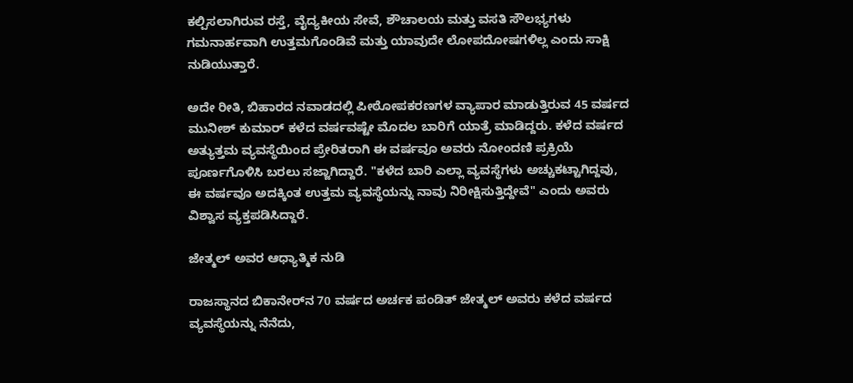ಕಲ್ಪಿಸಲಾಗಿರುವ ರಸ್ತೆ, ವೈದ್ಯಕೀಯ ಸೇವೆ, ಶೌಚಾಲಯ ಮತ್ತು ವಸತಿ ಸೌಲಭ್ಯಗಳು ಗಮನಾರ್ಹವಾಗಿ ಉತ್ತಮಗೊಂಡಿವೆ ಮತ್ತು ಯಾವುದೇ ಲೋಪದೋಷಗಳಿಲ್ಲ ಎಂದು ಸಾಕ್ಷಿ ನುಡಿಯುತ್ತಾರೆ.

ಅದೇ ರೀತಿ, ಬಿಹಾರದ ನವಾಡದಲ್ಲಿ ಪೀಠೋಪಕರಣಗಳ ವ್ಯಾಪಾರ ಮಾಡುತ್ತಿರುವ 45 ವರ್ಷದ ಮುನೀಶ್ ಕುಮಾರ್ ಕಳೆದ ವರ್ಷವಷ್ಟೇ ಮೊದಲ ಬಾರಿಗೆ ಯಾತ್ರೆ ಮಾಡಿದ್ದರು. ಕಳೆದ ವರ್ಷದ ಅತ್ಯುತ್ತಮ ವ್ಯವಸ್ಥೆಯಿಂದ ಪ್ರೇರಿತರಾಗಿ ಈ ವರ್ಷವೂ ಅವರು ನೋಂದಣಿ ಪ್ರಕ್ರಿಯೆ ಪೂರ್ಣಗೊಳಿಸಿ ಬರಲು ಸಜ್ಜಾಗಿದ್ದಾರೆ. "ಕಳೆದ ಬಾರಿ ಎಲ್ಲಾ ವ್ಯವಸ್ಥೆಗಳು ಅಚ್ಚುಕಟ್ಟಾಗಿದ್ದವು, ಈ ವರ್ಷವೂ ಅದಕ್ಕಿಂತ ಉತ್ತಮ ವ್ಯವಸ್ಥೆಯನ್ನು ನಾವು ನಿರೀಕ್ಷಿಸುತ್ತಿದ್ದೇವೆ" ಎಂದು ಅವರು ವಿಶ್ವಾಸ ವ್ಯಕ್ತಪಡಿಸಿದ್ದಾರೆ.

ಜೇತ್ಮಲ್ ಅವರ ಆಧ್ಯಾತ್ಮಿಕ ನುಡಿ

ರಾಜಸ್ಥಾನದ ಬಿಕಾನೇರ್‌ನ 70 ವರ್ಷದ ಅರ್ಚಕ ಪಂಡಿತ್ ಜೇತ್ಮಲ್ ಅವರು ಕಳೆದ ವರ್ಷದ ವ್ಯವಸ್ಥೆಯನ್ನು ನೆನೆದು,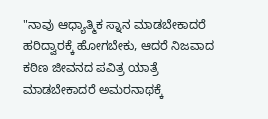"ನಾವು ಆಧ್ಯಾತ್ಮಿಕ ಸ್ನಾನ ಮಾಡಬೇಕಾದರೆ ಹರಿದ್ವಾರಕ್ಕೆ ಹೋಗಬೇಕು, ಆದರೆ ನಿಜವಾದ ಕಠಿಣ ಜೀವನದ ಪವಿತ್ರ ಯಾತ್ರೆ ಮಾಡಬೇಕಾದರೆ ಅಮರನಾಥಕ್ಕೆ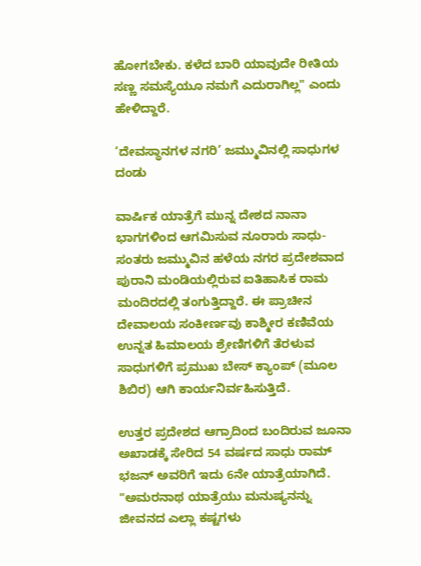ಹೋಗಬೇಕು. ಕಳೆದ ಬಾರಿ ಯಾವುದೇ ರೀತಿಯ ಸಣ್ಣ ಸಮಸ್ಯೆಯೂ ನಮಗೆ ಎದುರಾಗಿಲ್ಲ" ಎಂದು ಹೇಳಿದ್ದಾರೆ.

‘ದೇವಸ್ಥಾನಗಳ ನಗರಿ’ ಜಮ್ಮುವಿನಲ್ಲಿ ಸಾಧುಗಳ ದಂಡು

ವಾರ್ಷಿಕ ಯಾತ್ರೆಗೆ ಮುನ್ನ ದೇಶದ ನಾನಾ ಭಾಗಗಳಿಂದ ಆಗಮಿಸುವ ನೂರಾರು ಸಾಧು-ಸಂತರು ಜಮ್ಮುವಿನ ಹಳೆಯ ನಗರ ಪ್ರದೇಶವಾದ ಪುರಾನಿ ಮಂಡಿಯಲ್ಲಿರುವ ಐತಿಹಾಸಿಕ ರಾಮ ಮಂದಿರದಲ್ಲಿ ತಂಗುತ್ತಿದ್ದಾರೆ. ಈ ಪ್ರಾಚೀನ ದೇವಾಲಯ ಸಂಕೀರ್ಣವು ಕಾಶ್ಮೀರ ಕಣಿವೆಯ ಉನ್ನತ ಹಿಮಾಲಯ ಶ್ರೇಣಿಗಳಿಗೆ ತೆರಳುವ ಸಾಧುಗಳಿಗೆ ಪ್ರಮುಖ ಬೇಸ್ ಕ್ಯಾಂಪ್ (ಮೂಲ ಶಿಬಿರ) ಆಗಿ ಕಾರ್ಯನಿರ್ವಹಿಸುತ್ತಿದೆ.

ಉತ್ತರ ಪ್ರದೇಶದ ಆಗ್ರಾದಿಂದ ಬಂದಿರುವ ಜೂನಾ ಅಖಾಡಕ್ಕೆ ಸೇರಿದ 54 ವರ್ಷದ ಸಾಧು ರಾಮ್ ಭಜನ್ ಅವರಿಗೆ ಇದು 6ನೇ ಯಾತ್ರೆಯಾಗಿದೆ. "ಅಮರನಾಥ ಯಾತ್ರೆಯು ಮನುಷ್ಯನನ್ನು ಜೀವನದ ಎಲ್ಲಾ ಕಷ್ಟಗಳು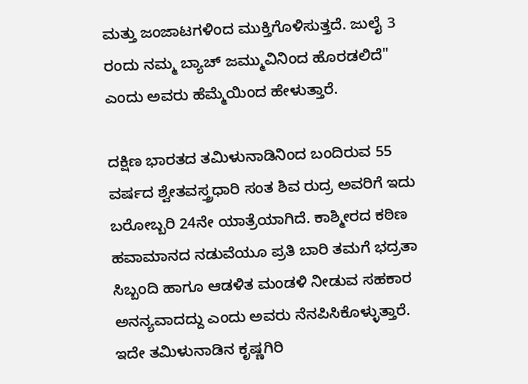ಮತ್ತು ಜಂಜಾಟಗಳಿಂದ ಮುಕ್ತಿಗೊಳಿಸುತ್ತದೆ. ಜುಲೈ 3 ರಂದು ನಮ್ಮ ಬ್ಯಾಚ್ ಜಮ್ಮುವಿನಿಂದ ಹೊರಡಲಿದೆ" ಎಂದು ಅವರು ಹೆಮ್ಮೆಯಿಂದ ಹೇಳುತ್ತಾರೆ.

ದಕ್ಷಿಣ ಭಾರತದ ತಮಿಳುನಾಡಿನಿಂದ ಬಂದಿರುವ 55 ವರ್ಷದ ಶ್ವೇತವಸ್ತ್ರಧಾರಿ ಸಂತ ಶಿವ ರುದ್ರ ಅವರಿಗೆ ಇದು ಬರೋಬ್ಬರಿ 24ನೇ ಯಾತ್ರೆಯಾಗಿದೆ. ಕಾಶ್ಮೀರದ ಕಠಿಣ ಹವಾಮಾನದ ನಡುವೆಯೂ ಪ್ರತಿ ಬಾರಿ ತಮಗೆ ಭದ್ರತಾ ಸಿಬ್ಬಂದಿ ಹಾಗೂ ಆಡಳಿತ ಮಂಡಳಿ ನೀಡುವ ಸಹಕಾರ ಅನನ್ಯವಾದದ್ದು ಎಂದು ಅವರು ನೆನಪಿಸಿಕೊಳ್ಳುತ್ತಾರೆ. ಇದೇ ತಮಿಳುನಾಡಿನ ಕೃಷ್ಣಗಿರಿ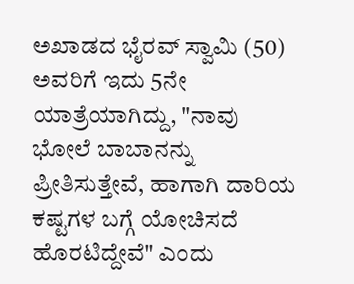ಅಖಾಡದ ಭೈರವ್ ಸ್ವಾಮಿ (50) ಅವರಿಗೆ ಇದು 5ನೇ ಯಾತ್ರೆಯಾಗಿದ್ದು, "ನಾವು ಭೋಲೆ ಬಾಬಾನನ್ನು ಪ್ರೀತಿಸುತ್ತೇವೆ, ಹಾಗಾಗಿ ದಾರಿಯ ಕಷ್ಟಗಳ ಬಗ್ಗೆ ಯೋಚಿಸದೆ ಹೊರಟಿದ್ದೇವೆ" ಎಂದು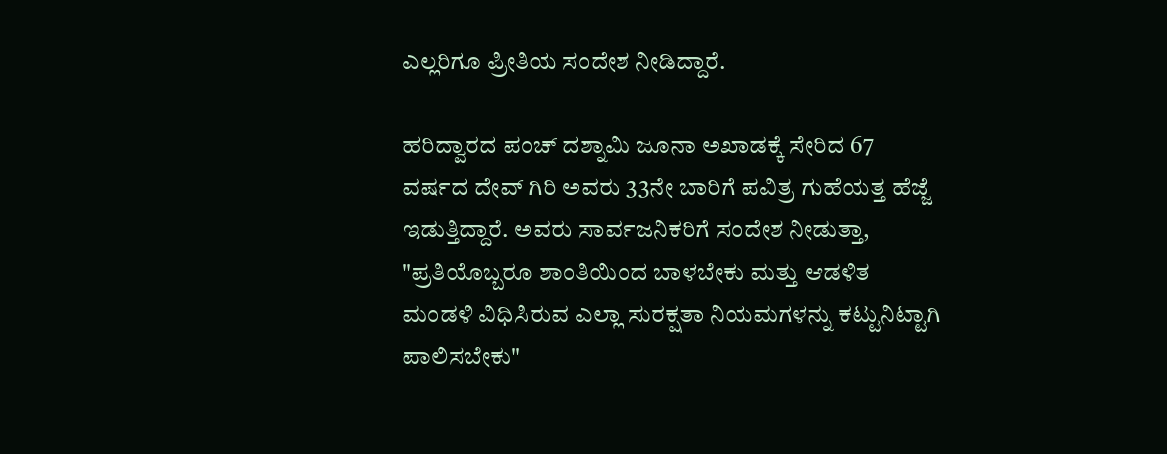ಎಲ್ಲರಿಗೂ ಪ್ರೀತಿಯ ಸಂದೇಶ ನೀಡಿದ್ದಾರೆ.

ಹರಿದ್ವಾರದ ಪಂಚ್ ದಶ್ನಾಮಿ ಜೂನಾ ಅಖಾಡಕ್ಕೆ ಸೇರಿದ 67 ವರ್ಷದ ದೇವ್ ಗಿರಿ ಅವರು 33ನೇ ಬಾರಿಗೆ ಪವಿತ್ರ ಗುಹೆಯತ್ತ ಹೆಜ್ಜೆ ಇಡುತ್ತಿದ್ದಾರೆ. ಅವರು ಸಾರ್ವಜನಿಕರಿಗೆ ಸಂದೇಶ ನೀಡುತ್ತಾ, "ಪ್ರತಿಯೊಬ್ಬರೂ ಶಾಂತಿಯಿಂದ ಬಾಳಬೇಕು ಮತ್ತು ಆಡಳಿತ ಮಂಡಳಿ ವಿಧಿಸಿರುವ ಎಲ್ಲಾ ಸುರಕ್ಷತಾ ನಿಯಮಗಳನ್ನು ಕಟ್ಟುನಿಟ್ಟಾಗಿ ಪಾಲಿಸಬೇಕು"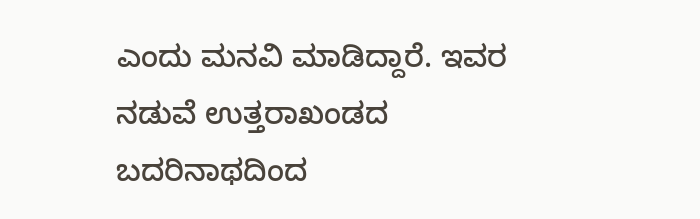ಎಂದು ಮನವಿ ಮಾಡಿದ್ದಾರೆ. ಇವರ ನಡುವೆ ಉತ್ತರಾಖಂಡದ ಬದರಿನಾಥದಿಂದ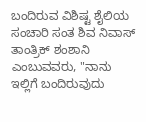ಬಂದಿರುವ ವಿಶಿಷ್ಟ ಶೈಲಿಯ ಸಂಚಾರಿ ಸಂತ ಶಿವ ನಿವಾಸ್ ತಾಂತ್ರಿಕ್ ಶಂಶಾನಿ ಎಂಬುವವರು, "ನಾನು ಇಲ್ಲಿಗೆ ಬಂದಿರುವುದು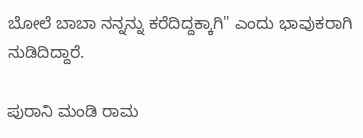ಬೋಲೆ ಬಾಬಾ ನನ್ನನ್ನು ಕರೆದಿದ್ದಕ್ಕಾಗಿ" ಎಂದು ಭಾವುಕರಾಗಿ ನುಡಿದಿದ್ದಾರೆ.

ಪುರಾನಿ ಮಂಡಿ ರಾಮ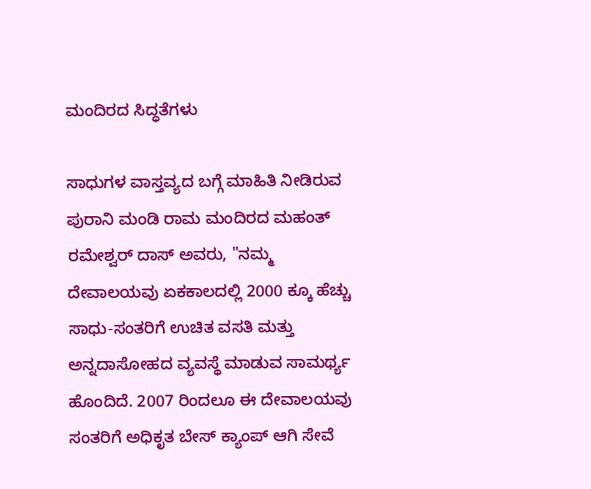ಮಂದಿರದ ಸಿದ್ಧತೆಗಳು

ಸಾಧುಗಳ ವಾಸ್ತವ್ಯದ ಬಗ್ಗೆ ಮಾಹಿತಿ ನೀಡಿರುವ ಪುರಾನಿ ಮಂಡಿ ರಾಮ ಮಂದಿರದ ಮಹಂತ್ ರಮೇಶ್ವರ್ ದಾಸ್ ಅವರು, "ನಮ್ಮ ದೇವಾಲಯವು ಏಕಕಾಲದಲ್ಲಿ 2000 ಕ್ಕೂ ಹೆಚ್ಚು ಸಾಧು-ಸಂತರಿಗೆ ಉಚಿತ ವಸತಿ ಮತ್ತು ಅನ್ನದಾಸೋಹದ ವ್ಯವಸ್ಥೆ ಮಾಡುವ ಸಾಮರ್ಥ್ಯ ಹೊಂದಿದೆ. 2007 ರಿಂದಲೂ ಈ ದೇವಾಲಯವು ಸಂತರಿಗೆ ಅಧಿಕೃತ ಬೇಸ್ ಕ್ಯಾಂಪ್ ಆಗಿ ಸೇವೆ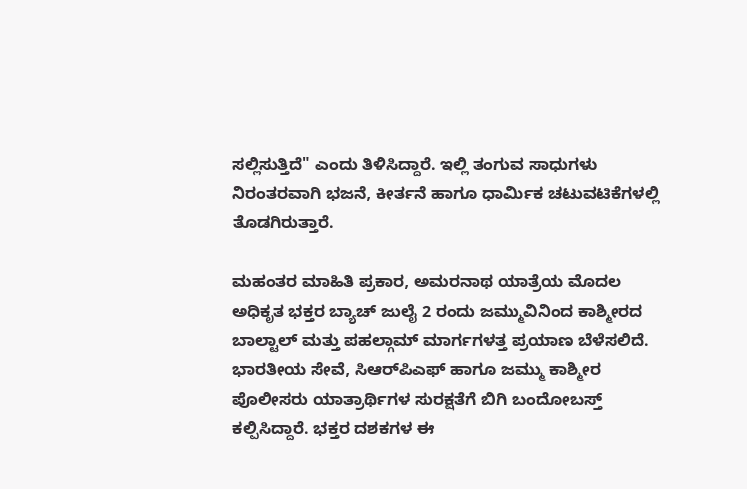ಸಲ್ಲಿಸುತ್ತಿದೆ" ಎಂದು ತಿಳಿಸಿದ್ದಾರೆ. ಇಲ್ಲಿ ತಂಗುವ ಸಾಧುಗಳು ನಿರಂತರವಾಗಿ ಭಜನೆ, ಕೀರ್ತನೆ ಹಾಗೂ ಧಾರ್ಮಿಕ ಚಟುವಟಿಕೆಗಳಲ್ಲಿ ತೊಡಗಿರುತ್ತಾರೆ.

ಮಹಂತರ ಮಾಹಿತಿ ಪ್ರಕಾರ, ಅಮರನಾಥ ಯಾತ್ರೆಯ ಮೊದಲ ಅಧಿಕೃತ ಭಕ್ತರ ಬ್ಯಾಚ್ ಜುಲೈ 2 ರಂದು ಜಮ್ಮುವಿನಿಂದ ಕಾಶ್ಮೀರದ ಬಾಲ್ಟಾಲ್ ಮತ್ತು ಪಹಲ್ಗಾಮ್ ಮಾರ್ಗಗಳತ್ತ ಪ್ರಯಾಣ ಬೆಳೆಸಲಿದೆ. ಭಾರತೀಯ ಸೇವೆ, ಸಿಆರ್‌ಪಿಎಫ್ ಹಾಗೂ ಜಮ್ಮು ಕಾಶ್ಮೀರ ಪೊಲೀಸರು ಯಾತ್ರಾರ್ಥಿಗಳ ಸುರಕ್ಷತೆಗೆ ಬಿಗಿ ಬಂದೋಬಸ್ತ್ ಕಲ್ಪಿಸಿದ್ದಾರೆ. ಭಕ್ತರ ದಶಕಗಳ ಈ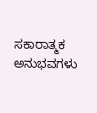ಸಕಾರಾತ್ಮಕ ಅನುಭವಗಳು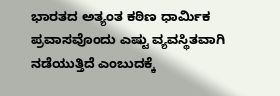ಭಾರತದ ಅತ್ಯಂತ ಕಠಿಣ ಧಾರ್ಮಿಕ ಪ್ರವಾಸವೊಂದು ಎಷ್ಟು ವ್ಯವಸ್ಥಿತವಾಗಿ ನಡೆಯುತ್ತಿದೆ ಎಂಬುದಕ್ಕೆ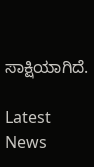ಸಾಕ್ಷಿಯಾಗಿದೆ.

Latest News